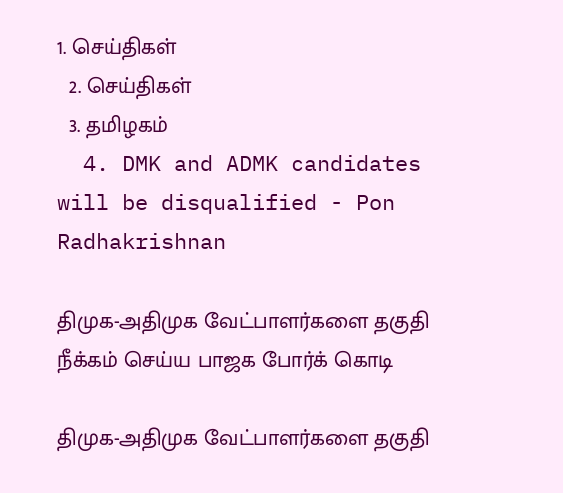1. செய்திகள்
  2. செய்திகள்
  3. த‌மிழக‌ம்
  4. DMK and ADMK candidates will be disqualified - Pon Radhakrishnan

திமுக-அதிமுக வேட்பாளர்களை தகுதி நீக்கம் செய்ய பாஜக போர்க் கொடி

திமுக-அதிமுக வேட்பாளர்களை தகுதி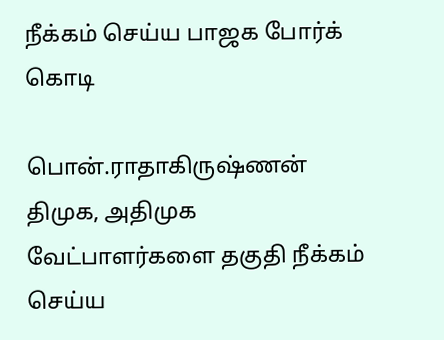நீக்கம் செய்ய பாஜக போர்க் கொடி

பொன்.ராதாகிருஷ்ணன்
திமுக, அதிமுக வேட்பாளர்களை தகுதி நீக்கம் செய்ய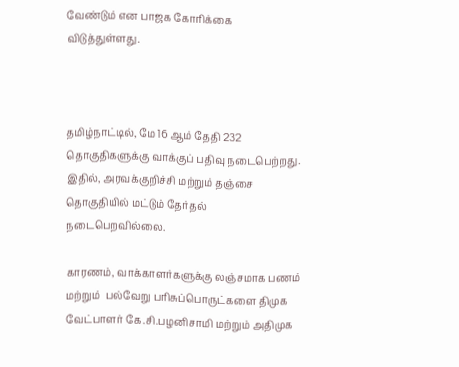வேண்டும் என பாஜக கோரிக்கை விடுத்துள்ளது.



தமிழ்நாட்டில், மே 16 ஆம் தேதி 232 தொகுதிகளுக்கு வாக்குப் பதிவு நடைபெற்றது. இதில், அரவக்குறிச்சி மற்றும் தஞ்சை  தொகுதியில் மட்டும் தேர்தல் நடைபெறவில்லை.

காரணம், வாக்காளர்களுக்கு லஞ்சமாக பணம் மற்றும்  பல்வேறு பரிசுப்பொருட்களை திமுக வேட்பாளர் கே.சி.பழனிசாமி மற்றும் அதிமுக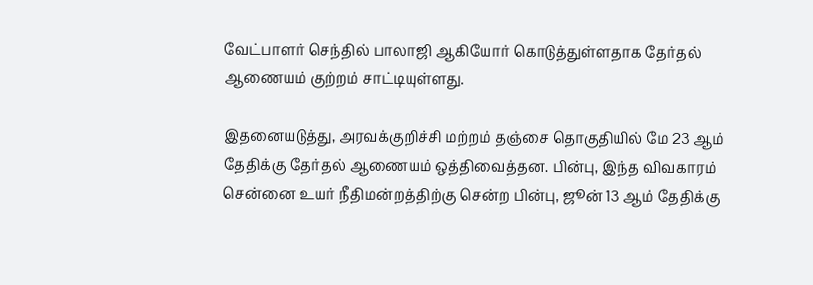வேட்பாளர் செந்தில் பாலாஜி ஆகியோர் கொடுத்துள்ளதாக தேர்தல் ஆணையம் குற்றம் சாட்டியுள்ளது.

இதனையடுத்து, அரவக்குறிச்சி மற்றம் தஞ்சை தொகுதியில் மே 23 ஆம் தேதிக்கு தேர்தல் ஆணையம் ஒத்திவைத்தன. பின்பு, இந்த விவகாரம் சென்னை உயர் நீதிமன்றத்திற்கு சென்ற பின்பு, ஜூன் 13 ஆம் தேதிக்கு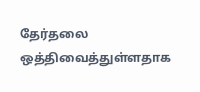தேர்தலை ஒத்திவைத்துள்ளதாக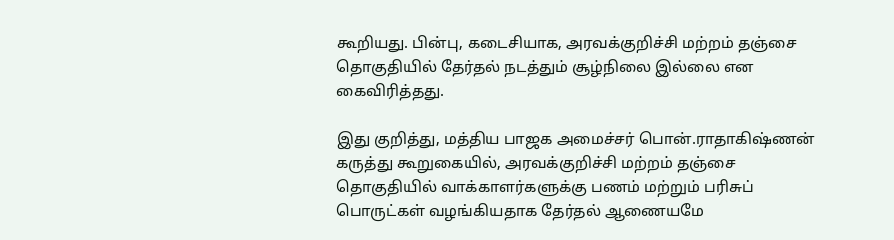கூறியது. பின்பு, கடைசியாக, அரவக்குறிச்சி மற்றம் தஞ்சை தொகுதியில் தேர்தல் நடத்தும் சூழ்நிலை இல்லை என கைவிரித்தது.

இது குறித்து, மத்திய பாஜக அமைச்சர் பொன்.ராதாகிஷ்ணன் கருத்து கூறுகையில், அரவக்குறிச்சி மற்றம் தஞ்சை தொகுதியில் வாக்காளர்களுக்கு பணம் மற்றும் பரிசுப் பொருட்கள் வழங்கியதாக தேர்தல் ஆணையமே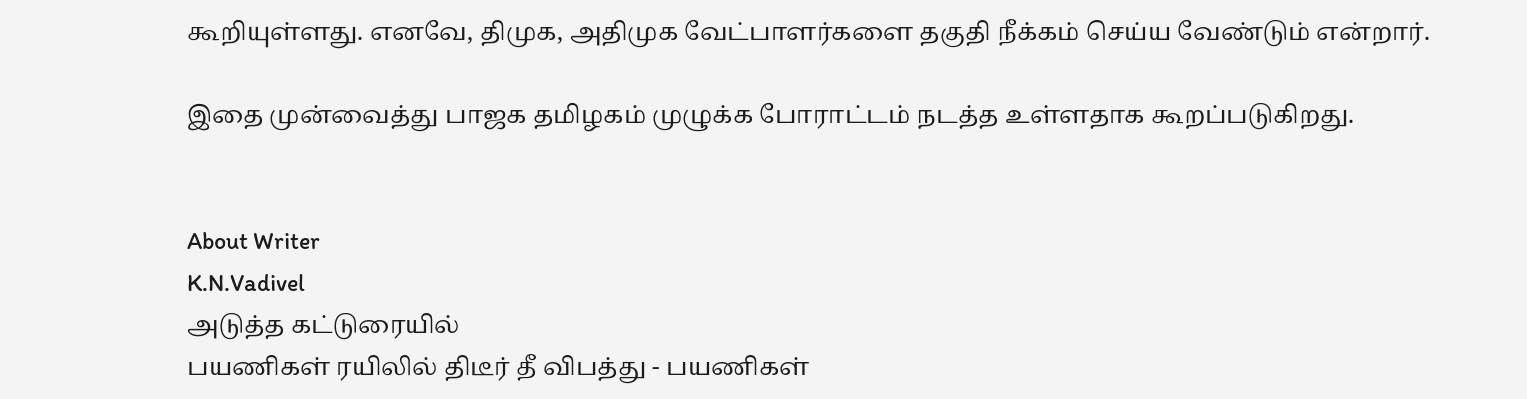கூறியுள்ளது. எனவே, திமுக, அதிமுக வேட்பாளர்களை தகுதி நீக்கம் செய்ய வேண்டும் என்றார்.

இதை முன்வைத்து பாஜக தமிழகம் முழுக்க போராட்டம் நடத்த உள்ளதாக கூறப்படுகிறது.


About Writer
K.N.Vadivel
அடுத்த கட்டுரையில்
பயணிகள் ரயிலில் திடீர் தீ விபத்து - பயணிகள்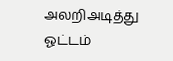அலறிஅடித்து ஓட்டம்